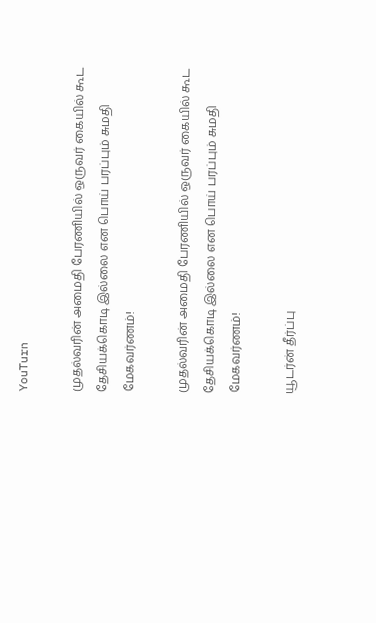YouTurn

முதல்வரின் அமைதி பேரணியில் ஒருவர் கையில் கூட தேசியக்கொடி இல்லை என பொய் பரப்பும் சுமதி மேகவர்ணம்!

முதல்வரின் அமைதி பேரணியில் ஒருவர் கையில் கூட தேசியக்கொடி இல்லை என பொய் பரப்பும் சுமதி மேகவர்ணம்!

யூடர்ன் தீர்ப்பு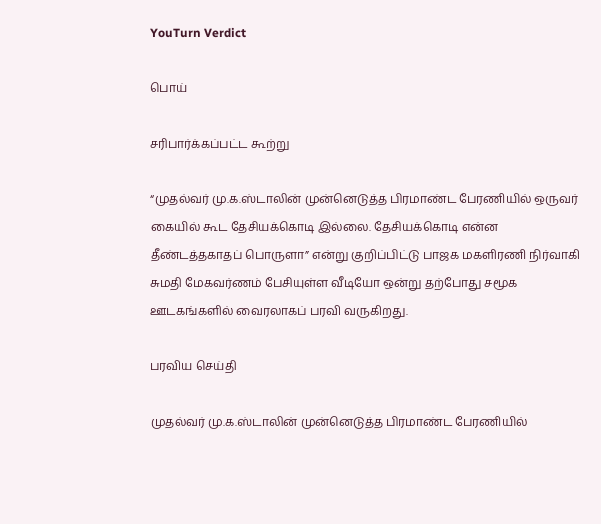YouTurn Verdict

பொய்

சரிபார்க்கப்பட்ட கூற்று

“முதல்வர் மு.க.ஸ்டாலின் முன்னெடுத்த பிரமாண்ட பேரணியில் ஒருவர் கையில் கூட தேசியக்கொடி இல்லை. தேசியக்கொடி என்ன தீண்டத்தகாதப் பொருளா” என்று குறிப்பிட்டு பாஜக மகளிரணி நிர்வாகி சுமதி மேகவர்ணம் பேசியுள்ள வீடியோ ஒன்று தற்போது சமூக ஊடகங்களில் வைரலாகப் பரவி வருகிறது.

பரவிய செய்தி

முதல்வர் மு.க.ஸ்டாலின் முன்னெடுத்த பிரமாண்ட பேரணியில்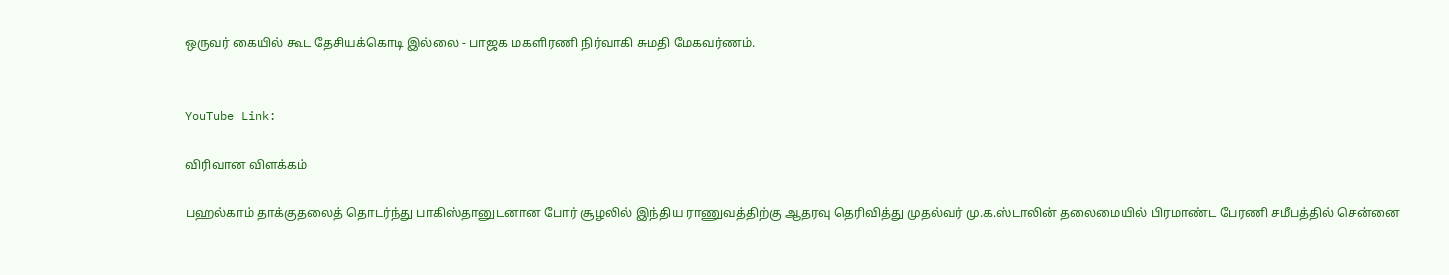ஒருவர் கையில் கூட தேசியக்கொடி இல்லை - பாஜக மகளிரணி நிர்வாகி சுமதி மேகவர்ணம்.


YouTube Link:

விரிவான விளக்கம்

பஹல்காம் தாக்குதலைத் தொடர்ந்து பாகிஸ்தானுடனான போர் சூழலில் இந்திய ராணுவத்திற்கு ஆதரவு தெரிவித்து முதல்வர் மு.க.ஸ்டாலின் தலைமையில் பிரமாண்ட பேரணி சமீபத்தில் சென்னை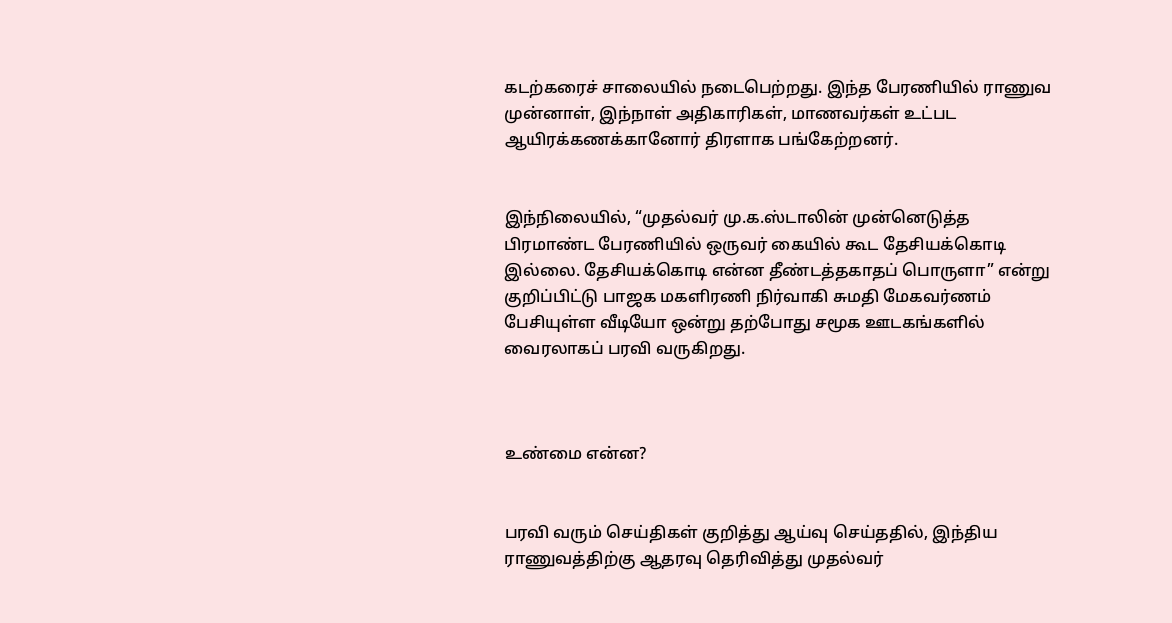கடற்கரைச் சாலையில் நடைபெற்றது. இந்த பேரணியில் ராணுவ முன்னாள், இந்நாள் அதிகாரிகள், மாணவர்கள் உட்பட ஆயிரக்கணக்கானோர் திரளாக பங்கேற்றனர்.


இந்நிலையில், “முதல்வர் மு.க.ஸ்டாலின் முன்னெடுத்த பிரமாண்ட பேரணியில் ஒருவர் கையில் கூட தேசியக்கொடி இல்லை. தேசியக்கொடி என்ன தீண்டத்தகாதப் பொருளா” என்று குறிப்பிட்டு பாஜக மகளிரணி நிர்வாகி சுமதி மேகவர்ணம் பேசியுள்ள வீடியோ ஒன்று தற்போது சமூக ஊடகங்களில் வைரலாகப் பரவி வருகிறது.



உண்மை என்ன?


பரவி வரும் செய்திகள் குறித்து ஆய்வு செய்ததில், இந்திய ராணுவத்திற்கு ஆதரவு தெரிவித்து முதல்வர்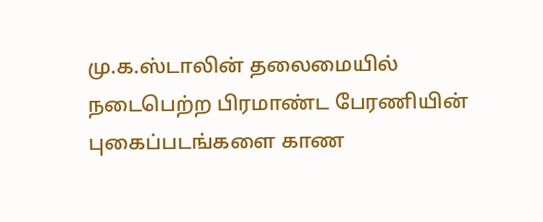மு.க.ஸ்டாலின் தலைமையில் நடைபெற்ற பிரமாண்ட பேரணியின் புகைப்படங்களை காண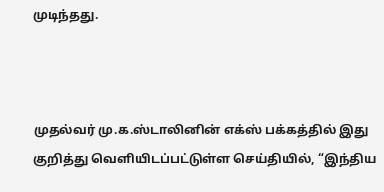முடிந்தது.



முதல்வர் மு.க.ஸ்டாலினின் எக்ஸ் பக்கத்தில் இது குறித்து வெளியிடப்பட்டுள்ள செய்தியில், “இந்திய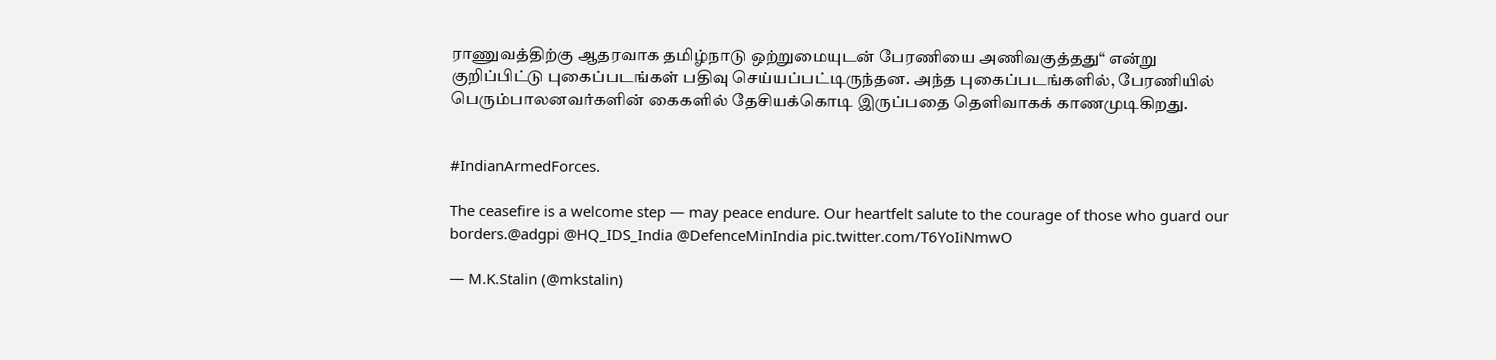ராணுவத்திற்கு ஆதரவாக தமிழ்நாடு ஒற்றுமையுடன் பேரணியை அணிவகுத்தது“ என்று குறிப்பிட்டு புகைப்படங்கள் பதிவு செய்யப்பட்டிருந்தன. அந்த புகைப்படங்களில், பேரணியில் பெரும்பாலனவர்களின் கைகளில் தேசியக்கொடி இருப்பதை தெளிவாகக் காணமுடிகிறது.


#IndianArmedForces.

The ceasefire is a welcome step — may peace endure. Our heartfelt salute to the courage of those who guard our borders.@adgpi @HQ_IDS_India @DefenceMinIndia pic.twitter.com/T6YoIiNmwO

— M.K.Stalin (@mkstalin)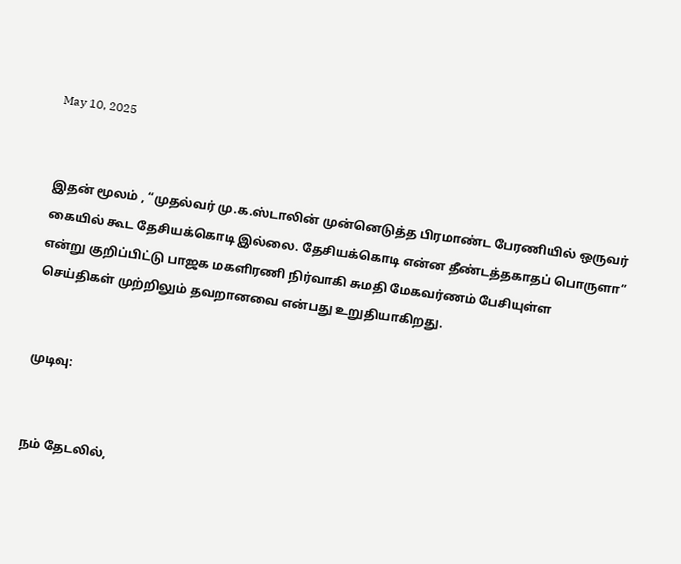May 10, 2025


இதன் மூலம் , “முதல்வர் மு.க.ஸ்டாலின் முன்னெடுத்த பிரமாண்ட பேரணியில் ஒருவர் கையில் கூட தேசியக்கொடி இல்லை. தேசியக்கொடி என்ன தீண்டத்தகாதப் பொருளா” என்று குறிப்பிட்டு பாஜக மகளிரணி நிர்வாகி சுமதி மேகவர்ணம் பேசியுள்ள செய்திகள் முற்றிலும் தவறானவை என்பது உறுதியாகிறது.


முடிவு:


நம் தேடலில்,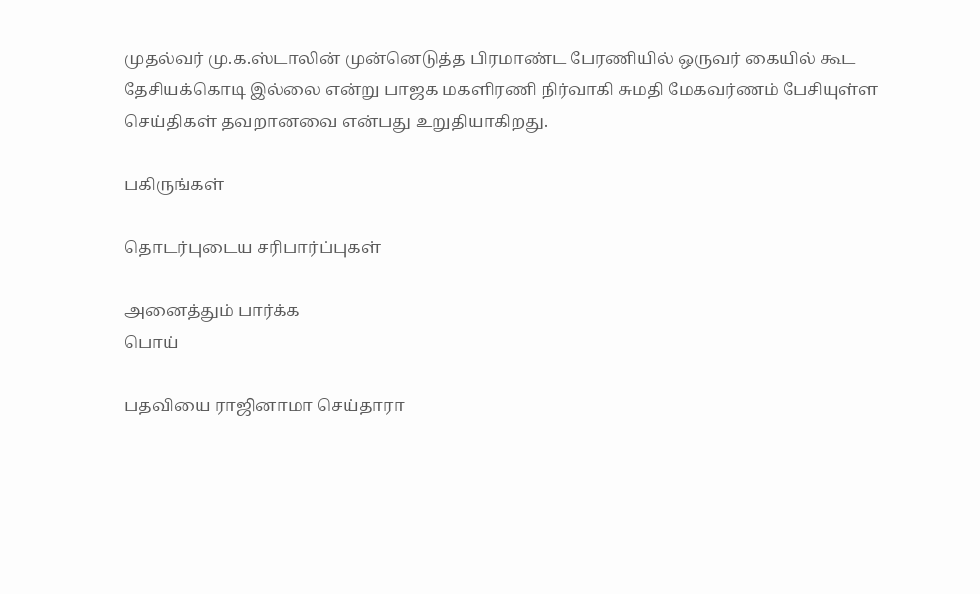முதல்வர் மு.க.ஸ்டாலின் முன்னெடுத்த பிரமாண்ட பேரணியில் ஒருவர் கையில் கூட தேசியக்கொடி இல்லை என்று பாஜக மகளிரணி நிர்வாகி சுமதி மேகவர்ணம் பேசியுள்ள செய்திகள் தவறானவை என்பது உறுதியாகிறது.

பகிருங்கள்

தொடர்புடைய சரிபார்ப்புகள்

அனைத்தும் பார்க்க
பொய்

பதவியை ராஜினாமா செய்தாரா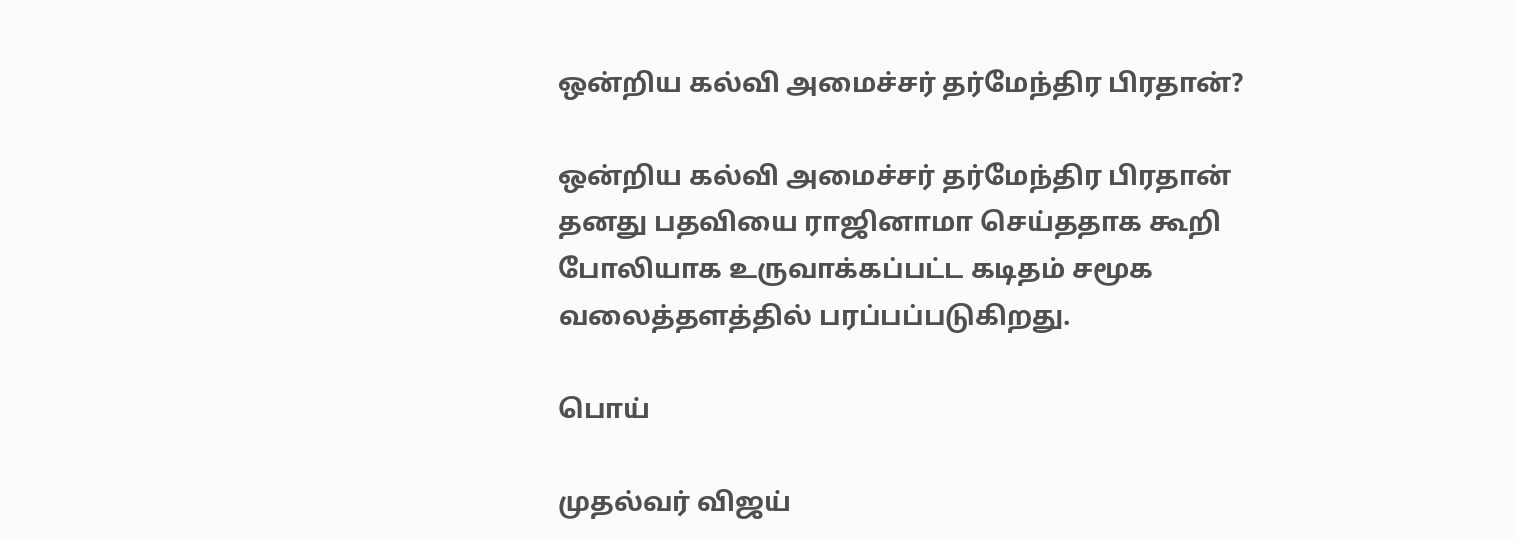ஒன்றிய கல்வி அமைச்சர் தர்மேந்திர பிரதான்?

ஒன்றிய கல்வி அமைச்சர் தர்மேந்திர பிரதான் தனது பதவியை ராஜினாமா செய்ததாக கூறி போலியாக உருவாக்கப்பட்ட கடிதம் சமூக வலைத்தளத்தில் பரப்பப்படுகிறது.

பொய்

முதல்வர் விஜய்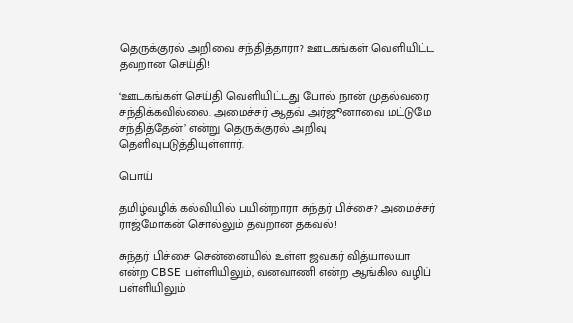தெருக்குரல் அறிவை சந்தித்தாரா? ஊடகங்கள் வெளியிட்ட தவறான செய்தி!

‘ஊடகங்கள் செய்தி வெளியிட்டது போல் நான் முதல்வரை சந்திக்கவில்லை. அமைச்சர் ஆதவ் அர்ஜூனாவை மட்டுமே சந்தித்தேன்’ என்று தெருக்குரல் அறிவு தெளிவுபடுத்தியுள்ளார்.

பொய்

தமிழ்வழிக் கல்வியில் பயின்றாரா சுந்தர் பிச்சை? அமைச்சர் ராஜ்மோகன் சொல்லும் தவறான தகவல்!

சுந்தர் பிச்சை சென்னையில் உள்ள ஜவகர் வித்யாலயா என்ற CBSE பள்ளியிலும், வனவாணி என்ற ஆங்கில வழிப் பள்ளியிலும்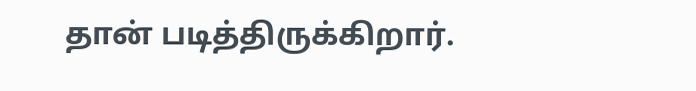தான் படித்திருக்கிறார்.